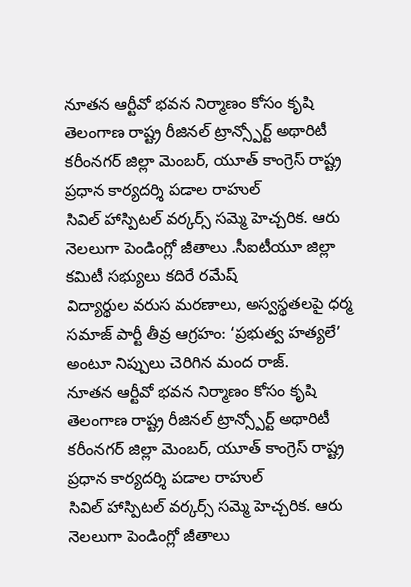నూతన ఆర్టీవో భవన నిర్మాణం కోసం కృషి తెలంగాణ రాష్ట్ర రీజినల్ ట్రాన్స్పోర్ట్ అథారిటీ కరీంనగర్ జిల్లా మెంబర్, యూత్ కాంగ్రెస్ రాష్ట్ర ప్రధాన కార్యదర్శి పడాల రాహుల్
సివిల్ హాస్పిటల్ వర్కర్స్ సమ్మె హెచ్చరిక. ఆరు నెలలుగా పెండింగ్లో జీతాలు .సీఐటీయూ జిల్లా కమిటీ సభ్యులు కదిరే రమేష్
విద్యార్థుల వరుస మరణాలు, అస్వస్థతలపై ధర్మ సమాజ్ పార్టీ తీవ్ర ఆగ్రహం: ‘ప్రభుత్వ హత్యలే’ అంటూ నిప్పులు చెరిగిన మంద రాజ్.
నూతన ఆర్టీవో భవన నిర్మాణం కోసం కృషి తెలంగాణ రాష్ట్ర రీజినల్ ట్రాన్స్పోర్ట్ అథారిటీ కరీంనగర్ జిల్లా మెంబర్, యూత్ కాంగ్రెస్ రాష్ట్ర ప్రధాన కార్యదర్శి పడాల రాహుల్
సివిల్ హాస్పిటల్ వర్కర్స్ సమ్మె హెచ్చరిక. ఆరు నెలలుగా పెండింగ్లో జీతాలు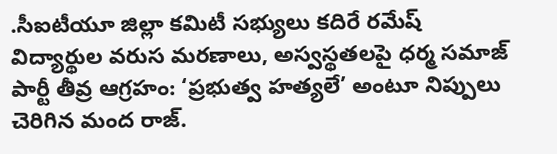.సీఐటీయూ జిల్లా కమిటీ సభ్యులు కదిరే రమేష్
విద్యార్థుల వరుస మరణాలు, అస్వస్థతలపై ధర్మ సమాజ్ పార్టీ తీవ్ర ఆగ్రహం: ‘ప్రభుత్వ హత్యలే’ అంటూ నిప్పులు చెరిగిన మంద రాజ్.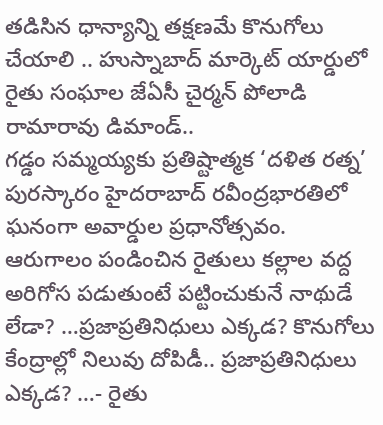తడిసిన ధాన్యాన్ని తక్షణమే కొనుగోలు చేయాలి .. హుస్నాబాద్ మార్కెట్ యార్డులో రైతు సంఘాల జేఏసీ చైర్మన్ పోలాడి రామారావు డిమాండ్..
గడ్డం సమ్మయ్యకు ప్రతిష్టాత్మక ‘దళిత రత్న’ పురస్కారం హైదరాబాద్ రవీంద్రభారతిలో ఘనంగా అవార్డుల ప్రధానోత్సవం.
ఆరుగాలం పండించిన రైతులు కల్లాల వద్ద అరిగోస పడుతుంటే పట్టించుకునే నాథుడే లేడా? …ప్రజాప్రతినిధులు ఎక్కడ? కొనుగోలు కేంద్రాల్లో నిలువు దోపిడీ.. ప్రజాప్రతినిధులు ఎక్కడ? …- రైతు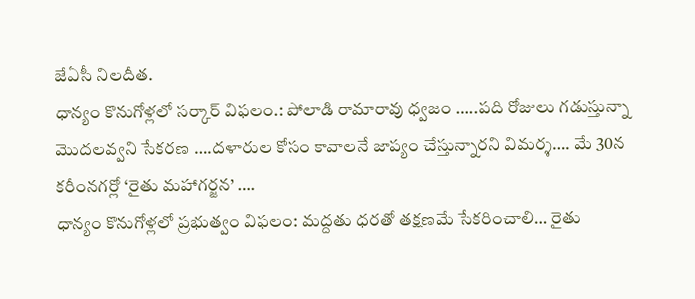జేఏసీ నిలదీత.
ధాన్యం కొనుగోళ్లలో సర్కార్ విఫలం.: పోలాడి రామారావు ధ్వజం …..పది రోజులు గడుస్తున్నా మొదలవ్వని సేకరణ ….దళారుల కోసం కావాలనే జాప్యం చేస్తున్నారని విమర్శ…. మే 30న కరీంనగర్లో ‘రైతు మహాగర్జన’ ….
ధాన్యం కొనుగోళ్లలో ప్రభుత్వం విఫలం: మద్దతు ధరతో తక్షణమే సేకరించాలి… రైతు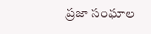ప్రజా సంఘాల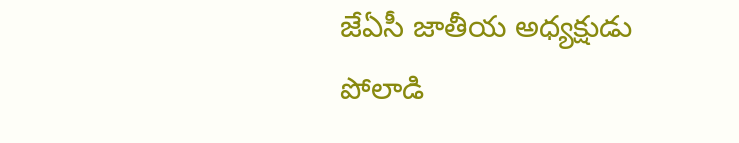జేఏసీ జాతీయ అధ్యక్షుడు పోలాడి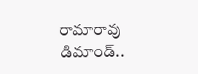రామారావు డిమాండ్..